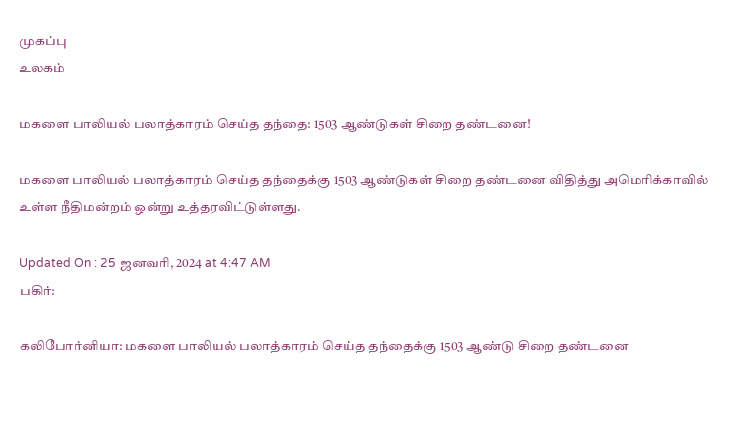முகப்பு
உலகம்

மகளை பாலியல் பலாத்காரம் செய்த தந்தை: 1503 ஆண்டுகள் சிறை தண்டனை!

மகளை பாலியல் பலாத்காரம் செய்த தந்தைக்கு 1503 ஆண்டுகள் சிறை தண்டனை விதித்து அமெரிக்காவில் உள்ள நீதிமன்றம் ஒன்று உத்தரவிட்டுள்ளது.

Updated On : 25 ஜனவரி, 2024 at 4:47 AM
பகிர்:

கலிபோர்னியா: மகளை பாலியல் பலாத்காரம் செய்த தந்தைக்கு 1503 ஆண்டு சிறை தண்டனை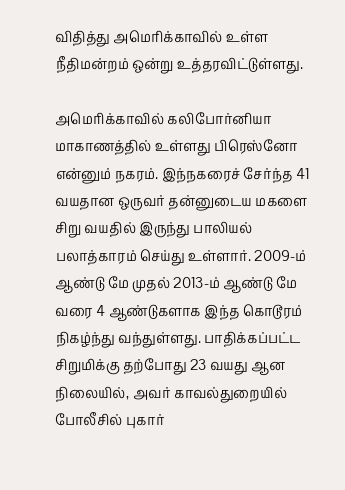விதித்து அமெரிக்காவில் உள்ள நீதிமன்றம் ஒன்று உத்தரவிட்டுள்ளது.

அமெரிக்காவில் கலிபோர்னியா மாகாணத்தில் உள்ளது பிரெஸ்னோ என்னும் நகரம். இந்நகரைச் சேர்ந்த 41 வயதான ஒருவர் தன்னுடைய மகளை சிறு வயதில் இருந்து பாலியல் பலாத்காரம் செய்து உள்ளார். 2009-ம் ஆண்டு மே முதல் 2013-ம் ஆண்டு மே வரை 4 ஆண்டுகளாக இந்த கொடூரம் நிகழ்ந்து வந்துள்ளது. பாதிக்கப்பட்ட சிறுமிக்கு தற்போது 23 வயது ஆன நிலையில், அவர் காவல்துறையில் போலீசில் புகார்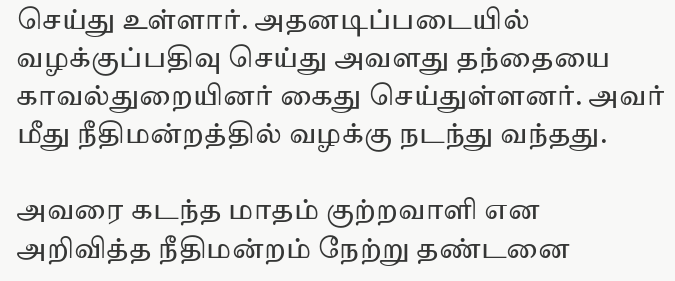செய்து உள்ளார். அதனடிப்படையில் வழக்குப்பதிவு செய்து அவளது தந்தையை காவல்துறையினர் கைது செய்துள்ளனர். அவர் மீது நீதிமன்றத்தில் வழக்கு நடந்து வந்தது.

அவரை கடந்த மாதம் குற்றவாளி என அறிவித்த நீதிமன்றம் நேற்று தண்டனை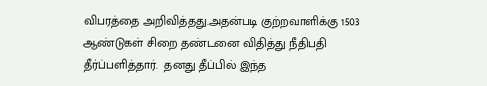விபரத்தை அறிவித்தது.அதன்படி குற்றவாளிக்கு 1503 ஆண்டுகள் சிறை தண்டனை விதித்து நீதிபதி தீர்ப்பளித்தார்.  தனது தீப்பில் இந்த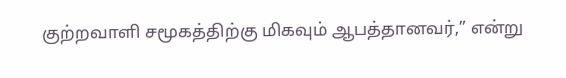குற்றவாளி சமூகத்திற்கு மிகவும் ஆபத்தானவர்,” என்று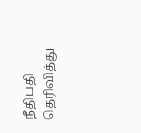நீதிபதி தெரிவித்து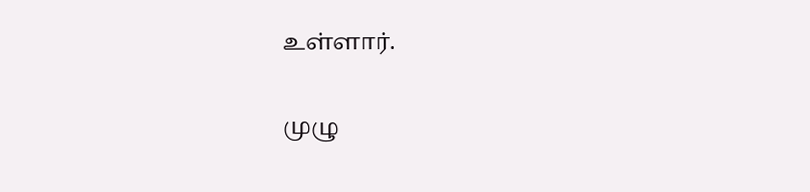உள்ளார்.

முழு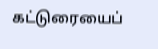கட்டுரையைப்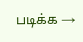படிக்க →